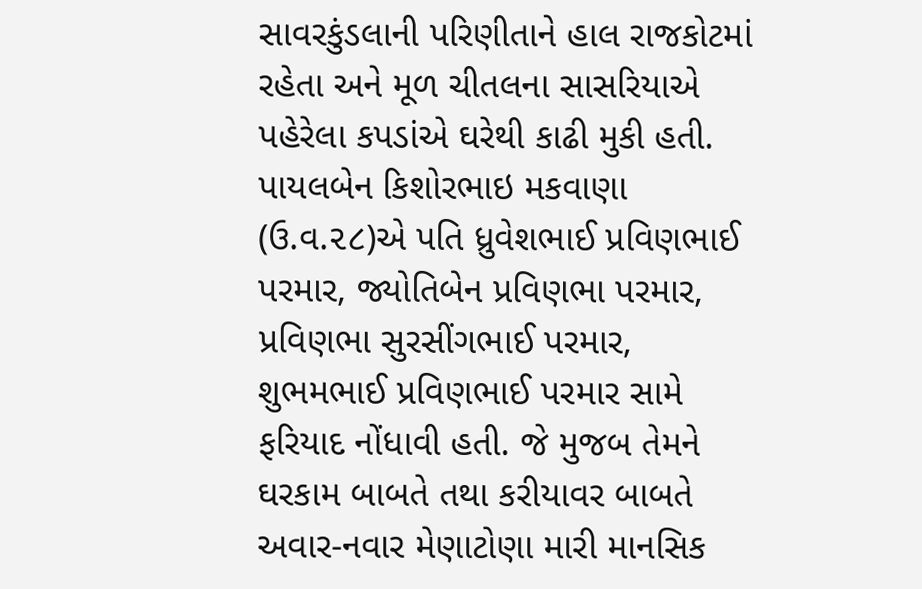સાવરકુંડલાની પરિણીતાને હાલ રાજકોટમાં રહેતા અને મૂળ ચીતલના સાસરિયાએ પહેરેલા કપડાંએ ઘરેથી કાઢી મુકી હતી. પાયલબેન કિશોરભાઇ મકવાણા (ઉ.વ.૨૮)એ પતિ ધ્રુવેશભાઈ પ્રવિણભાઈ પરમાર, જ્યોતિબેન પ્રવિણભા પરમાર, પ્રવિણભા સુરસીંગભાઈ પરમાર, શુભમભાઈ પ્રવિણભાઈ પરમાર સામે ફરિયાદ નોંધાવી હતી. જે મુજબ તેમને ઘરકામ બાબતે તથા કરીયાવર બાબતે અવાર-નવાર મેણાટોણા મારી માનસિક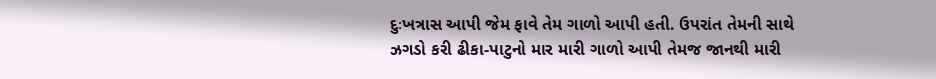દુઃખત્રાસ આપી જેમ ફાવે તેમ ગાળો આપી હતી. ઉપરાંત તેમની સાથે ઝગડો કરી ઢીકા-પાટુનો માર મારી ગાળો આપી તેમજ જાનથી મારી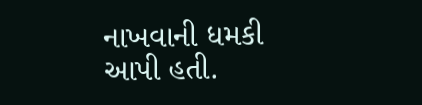નાખવાની ધમકી આપી હતી.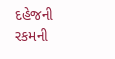દહેજની રકમની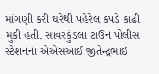માંગણી કરી ઘરેથી પહેરેલ કપડે કાઢી મુકી હતી. સાવરકુંડલા ટાઉન પોલીસ સ્ટેશનના એએસઆઈ જીતેન્દ્રભાઇ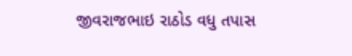જીવરાજભાઇ રાઠોડ વધુ તપાસ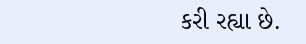કરી રહ્યા છે.